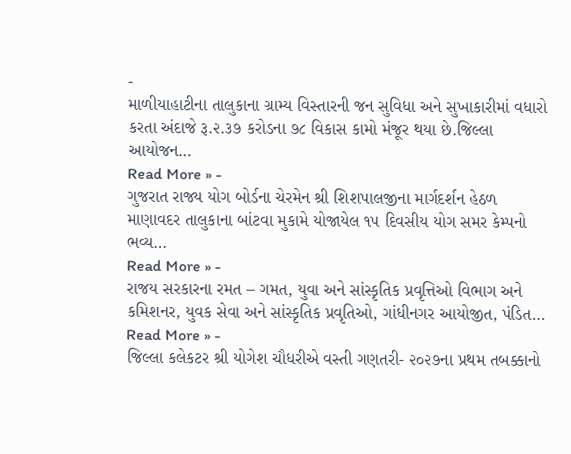-
માળીયાહાટીના તાલુકાના ગ્રામ્ય વિસ્તારની જન સુવિધા અને સુખાકારીમાં વધારો કરતા અંદાજે રૂ.૨.૩૭ કરોડના ૭૮ વિકાસ કામો મંજૂર થયા છે.જિલ્લા આયોજન…
Read More » -
ગુજરાત રાજ્ય યોગ બોર્ડના ચેરમેન શ્રી શિશપાલજીના માર્ગદર્શન હેઠળ માણાવદર તાલુકાના બાંટવા મુકામે યોજાયેલ ૧૫ દિવસીય યોગ સમર કેમ્પનો ભવ્ય…
Read More » -
રાજય સરકારના રમત – ગમત, યુવા અને સાંસ્કૃતિક પ્રવૃત્તિઓ વિભાગ અને કમિશનર, યુવક સેવા અને સાંસ્કૃતિક પ્રવૃતિઓ, ગાંધીનગર આયોજીત, પંડિત…
Read More » -
જિલ્લા કલેકટર શ્રી યોગેશ ચૌધરીએ વસ્તી ગણતરી- ૨૦૨૭ના પ્રથમ તબક્કાનો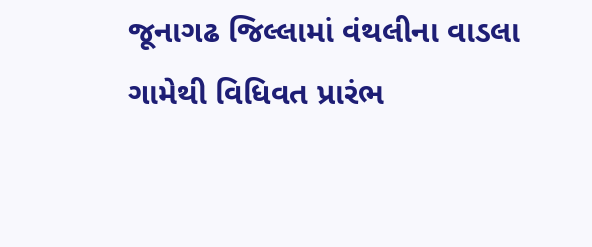જૂનાગઢ જિલ્લામાં વંથલીના વાડલા ગામેથી વિધિવત પ્રારંભ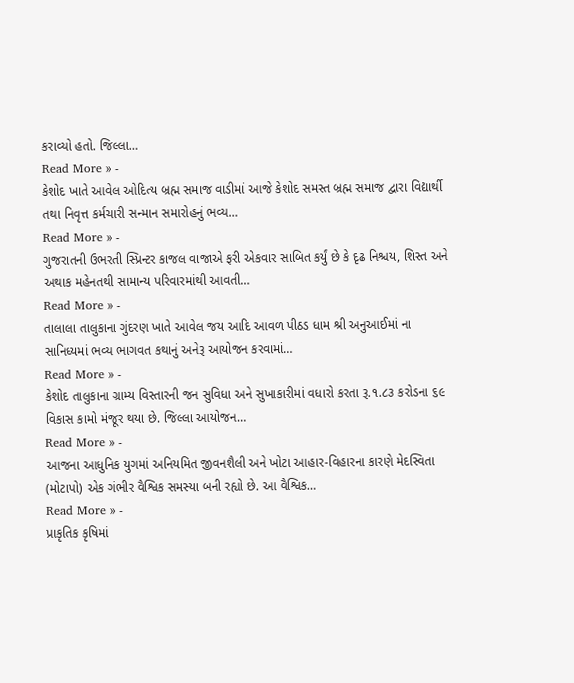કરાવ્યો હતો. જિલ્લા…
Read More » -
કેશોદ ખાતે આવેલ ઓદિત્ય બ્રહ્મ સમાજ વાડીમાં આજે કેશોદ સમસ્ત બ્રહ્મ સમાજ દ્વારા વિદ્યાર્થી તથા નિવૃત્ત કર્મચારી સન્માન સમારોહનું ભવ્ય…
Read More » -
ગુજરાતની ઉભરતી સ્પ્રિન્ટર કાજલ વાજાએ ફરી એકવાર સાબિત કર્યું છે કે દૃઢ નિશ્ચય, શિસ્ત અને અથાક મહેનતથી સામાન્ય પરિવારમાંથી આવતી…
Read More » -
તાલાલા તાલુકાના ગુંદરણ ખાતે આવેલ જય આદિ આવળ પીઠડ ધામ શ્રી અનુઆઈમાં ના સાનિધ્યમાં ભવ્ય ભાગવત કથાનું અનેરૂ આયોજન કરવામાં…
Read More » -
કેશોદ તાલુકાના ગ્રામ્ય વિસ્તારની જન સુવિધા અને સુખાકારીમાં વધારો કરતા રૂ.૧.૮૩ કરોડના ૬૯ વિકાસ કામો મંજૂર થયા છે. જિલ્લા આયોજન…
Read More » -
આજના આધુનિક યુગમાં અનિયમિત જીવનશૈલી અને ખોટા આહાર-વિહારના કારણે મેદસ્વિતા (મોટાપો) એક ગંભીર વૈશ્વિક સમસ્યા બની રહ્યો છે. આ વૈશ્વિક…
Read More » -
પ્રાકૃતિક કૃષિમાં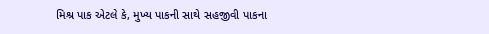મિશ્ર પાક એટલે કે, મુખ્ય પાકની સાથે સહજીવી પાકના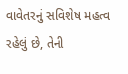વાવેતરનું સવિશેષ મહત્વ રહેલું છે, તેની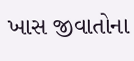ખાસ જીવાતોના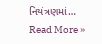નિયંત્રણમાં…
Read More »